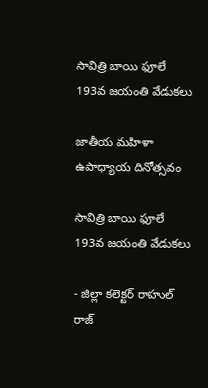సావిత్రి బాయి ఫూలే 193వ జయంతి వేడుకలు

జాతీయ మహిళా ఉపాధ్యాయ దినోత్సవం

సావిత్రి బాయి ఫూలే 193వ జయంతి వేడుకలు

- జిల్లా కలెక్టర్ రాహుల్ రాజ్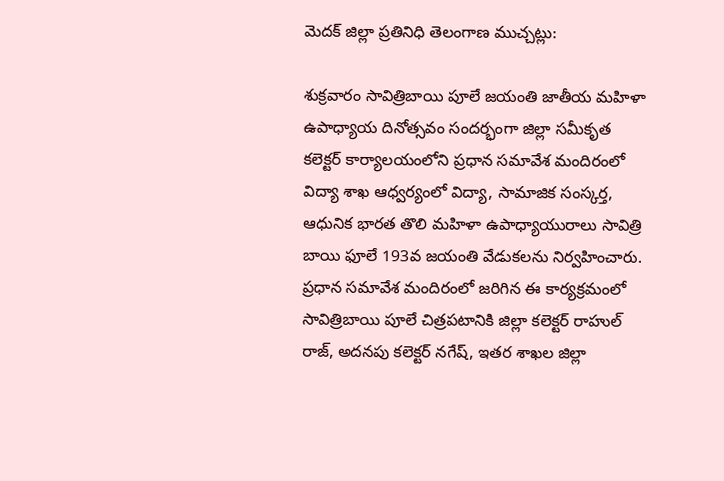మెదక్ జిల్లా ప్రతినిధి తెలంగాణ ముచ్చట్లు:

శుక్రవారం సావిత్రిబాయి పూలే జయంతి జాతీయ మహిళా ఉపాధ్యాయ దినోత్సవం సందర్భంగా జిల్లా సమీకృత కలెక్టర్ కార్యాలయంలోని ప్రధాన సమావేశ మందిరంలో విద్యా శాఖ ఆధ్వర్యంలో విద్యా, సామాజిక సంస్కర్త, ఆధునిక భారత తొలి మహిళా ఉపాధ్యాయురాలు సావిత్రి బాయి ఫూలే 193వ జయంతి వేడుకలను నిర్వహించారు.
ప్రధాన సమావేశ మందిరంలో జరిగిన ఈ కార్యక్రమంలో సావిత్రిబాయి పూలే చిత్రపటానికి జిల్లా కలెక్టర్ రాహుల్ రాజ్, అదనపు కలెక్టర్ నగేష్, ఇతర శాఖల జిల్లా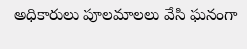అధికారులు పూలమాలలు వేసి ఘనంగా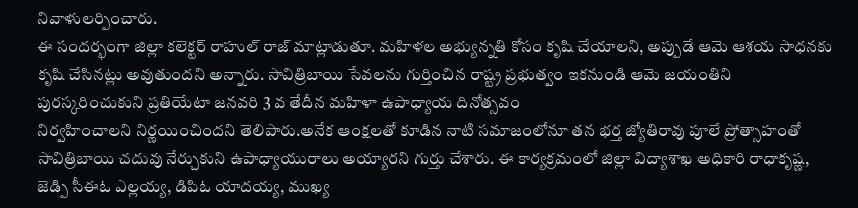నివాళులర్పించారు.
ఈ సందర్భంగా జిల్లా కలెక్టర్ రాహుల్ రాజ్ మాట్లాడుతూ. మహిళల అభ్యున్నతి కోసం కృషి చేయాలని, అప్పుడే ఆమె ఆశయ సాధనకు కృషి చేసినట్లు అవుతుందని అన్నారు. సావిత్రిబాయి సేవలను గుర్తించిన రాష్ట్ర ప్రభుత్వం ఇకనుండి ఆమె జయంతిని పురస్కరించుకుని ప్రతియేటా జనవరి 3 వ తేదీన మహిళా ఉపాధ్యాయ దినోత్సవం
నిర్వహించాలని నిర్ణయించిందని తెలిపారు.అనేక ఆంక్షలతో కూడిన నాటి సమాజంలోనూ తన భర్త జ్యోతిరావు పూలే ప్రోత్సాహంతో సావిత్రిబాయి చదువు నేర్చుకుని ఉపాధ్యాయురాలు అయ్యారని గుర్తు చేశారు. ఈ కార్యక్రమంలో జిల్లా విద్యాశాఖ అధికారి రాధాకృష్ణ, జెడ్పి సీఈఓ ఎల్లయ్య, డిపిఓ యాదయ్య, ముఖ్య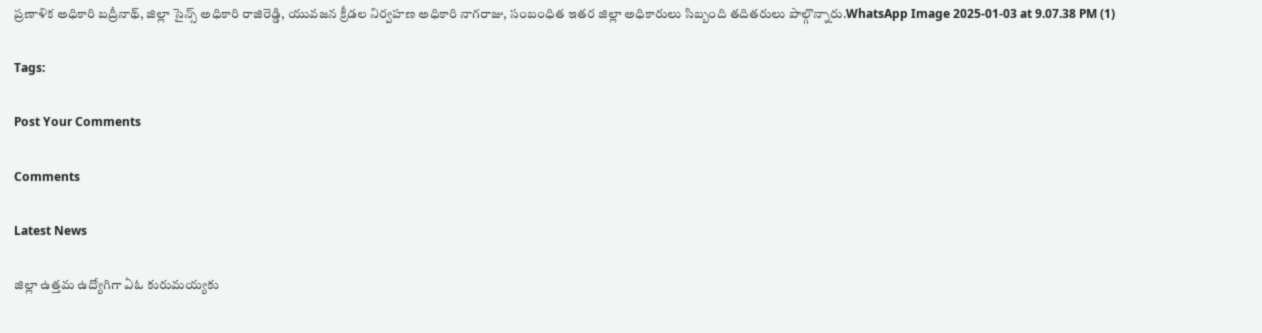ప్రణాళిక అధికారి బద్రీనాథ్, జిల్లా సైన్స్ అధికారి రాజిరెడ్డి, యువజన క్రీడల నిర్వహణ అధికారి నాగరాజు, సంబంధిత ఇతర జిల్లా అధికారులు సిబ్బంది తదితరులు పాల్గొన్నారు.WhatsApp Image 2025-01-03 at 9.07.38 PM (1)

Tags:

Post Your Comments

Comments

Latest News

జిల్లా ఉత్తమ ఉద్యోగిగా ఏఓ కురుమయ్యకు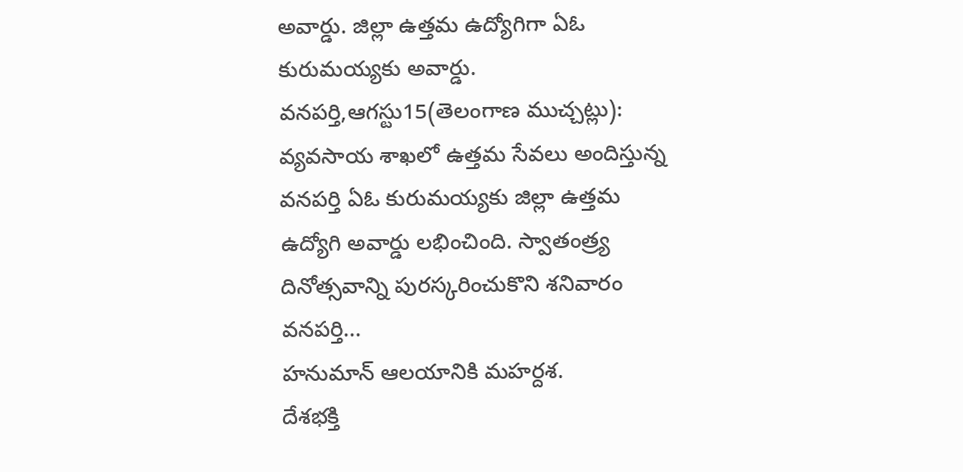అవార్డు. జిల్లా ఉత్తమ ఉద్యోగిగా ఏఓ కురుమయ్యకు అవార్డు.
వనపర్తి,ఆగస్టు15(తెలంగాణ ముచ్చట్లు): వ్యవసాయ శాఖలో ఉత్తమ సేవలు అందిస్తున్న వనపర్తి ఏఓ కురుమయ్యకు జిల్లా ఉత్తమ ఉద్యోగి అవార్డు లభించింది. స్వాతంత్ర్య దినోత్సవాన్ని పురస్కరించుకొని శనివారం వనపర్తి...
హనుమాన్ ఆలయానికి మహర్దశ.
దేశభక్తి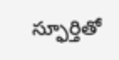స్ఫూర్తితో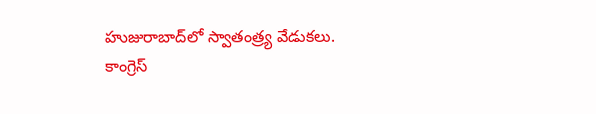హుజురాబాద్‌లో స్వాతంత్ర్య వేడుకలు.
కాంగ్రెస్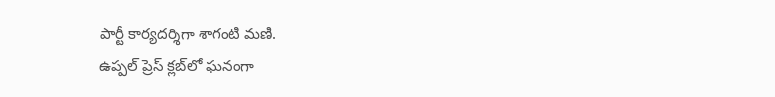పార్టీ కార్యదర్శిగా శాగంటి మణి.
ఉప్పల్ ప్రెస్ క్లబ్‌లో ఘనంగా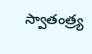స్వాతంత్ర్య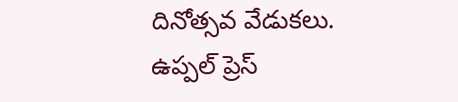దినోత్సవ వేడుకలు.
ఉప్పల్ ప్రెస్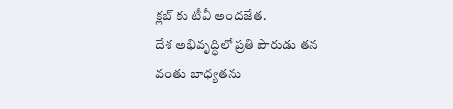క్లబ్‌ కు టీవీ అందజేత.
దేశ అభివృద్ధిలో ప్రతి పౌరుడు తన వంతు బాధ్యతను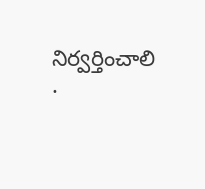నిర్వర్తించాలి .